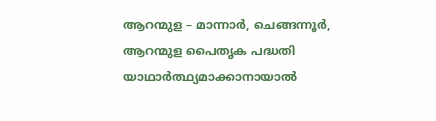ആറന്മുള – മാന്നാർ, ചെങ്ങന്നൂർ, ആറന്മുള പൈതൃക പദ്ധതി യാഥാർത്ഥ്യമാക്കാനായാൽ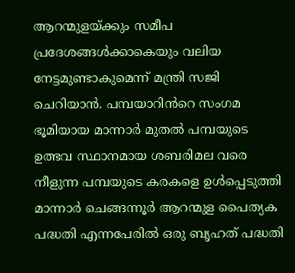ആറന്മുളയ്ക്കും സമീപ പ്രദേശങ്ങൾക്കാകെയും വലിയ നേട്ടമുണ്ടാകുമെന്ന് മന്ത്രി സജി ചെറിയാൻ. പമ്പയാറിൻറെ സംഗമ ഭൂമിയായ മാന്നാർ മുതൽ പമ്പയുടെ ഉത്ഭവ സ്ഥാനമായ ശബരിമല വരെ നീളുന്ന പമ്പയുടെ കരകളെ ഉൾപ്പെടുത്തി മാന്നാർ ചെങ്ങന്നൂർ ആറന്മുള പൈത്യക പദ്ധതി എന്നപേരിൽ ഒരു ബൃഹത് പദ്ധതി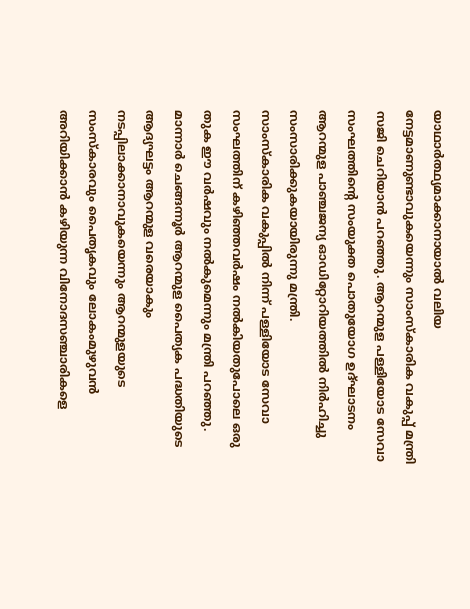യാഥാർത്ഥ്യമാക്കാനായാൽ വലിയ നേട്ടമാണുണ്ടാവുകയെന്നും സാംസ്കാരിക വകുപ്പ് മന്ത്രി സജി ചെറിയാൻ പറഞ്ഞു. ആറന്മുള പള്ളിയോട സേവാ സംഘത്തിന്റെ സംയുക്ത പൊതുയോഗ ഉദ്ഘാടനം ആറന്മുള പാഞ്ചജന്യ ഓഡിറ്റോറിയത്തിൽ നിർഹിച്ചു സംസാരിക്കുകയായിരുന്നു മന്ത്രി.
സാംസ്കാരിക വകുപ്പിൽ നിന്ന് പള്ളിയോട സേവാ സംഘത്തിന് കഴിഞ്ഞവർഷം നൽകിയതുപോലെ ഒരു തുക ഈ വർഷവും നൽകുമെന്നും മന്ത്രി പറഞ്ഞു. മാന്നാർ ചെങ്ങന്നൂർ ആറന്മുള പൈത്യക പദ്ധതിയുടെ ആദ്യഘട്ടം ആറന്മുള വരെയാകും നടപ്പിലാക്കാനാവുകയെന്നും ആറന്മുളയുടെ സംസ്കാരവും പൈതൃകവും ലോകംമുഴുവൻ അറിയിക്കാൻ കഴിയുന്ന വിനോദസഞ്ചാരികളെ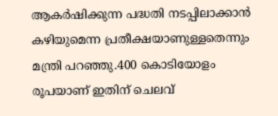ആകർഷിക്കുന്ന പദ്ധതി നടപ്പിലാക്കാൻ കഴിയുമെന്ന പ്രതീക്ഷയാണുള്ളതെന്നും മന്ത്രി പറഞ്ഞു.400 കൊടിയോളം രൂപയാണ് ഇതിന് ചെലവ്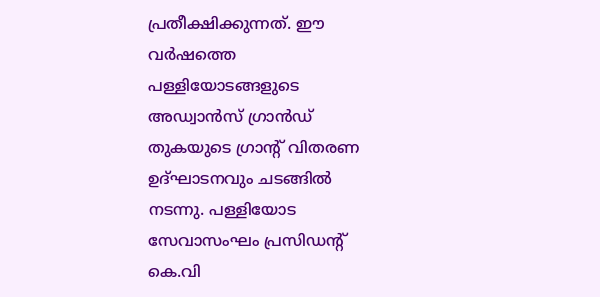പ്രതീക്ഷിക്കുന്നത്. ഈ വർഷത്തെ പള്ളിയോടങ്ങളുടെ അഡ്വാൻസ് ഗ്രാൻഡ് തുകയുടെ ഗ്രാൻ്റ് വിതരണ ഉദ്ഘാടനവും ചടങ്ങിൽ നടന്നു. പള്ളിയോട സേവാസംഘം പ്രസിഡൻ്റ് കെ.വി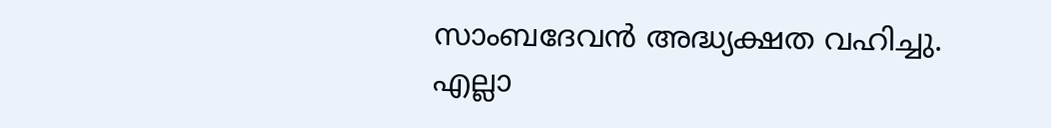സാംബദേവൻ അദ്ധ്യക്ഷത വഹിച്ചു. എല്ലാ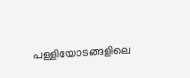പള്ളിയോടങ്ങളിലെ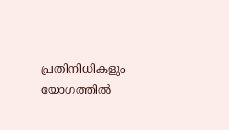പ്രതിനിധികളും യോഗത്തിൽ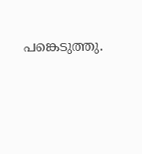പങ്കെടുത്തു.